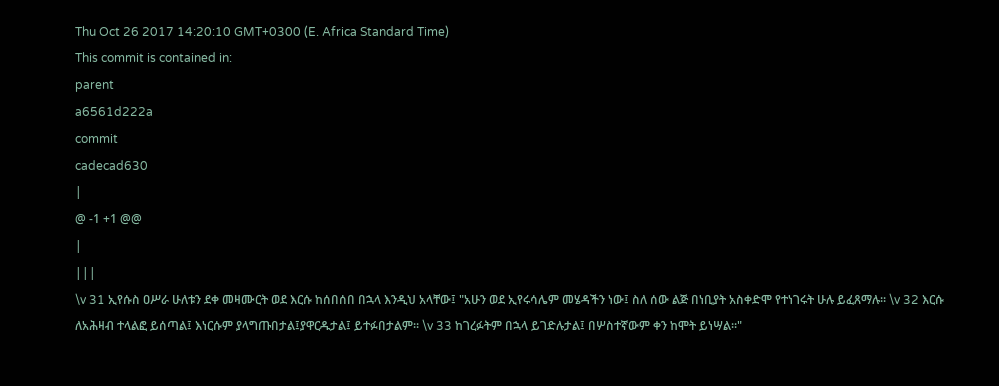Thu Oct 26 2017 14:20:10 GMT+0300 (E. Africa Standard Time)
This commit is contained in:
parent
a6561d222a
commit
cadecad630
|
@ -1 +1 @@
|
|||
\v 31 ኢየሱስ ዐሥራ ሁለቱን ደቀ መዛሙርት ወደ እርሱ ከሰበሰበ በኋላ እንዲህ አላቸው፤ "አሁን ወደ ኢየሩሳሌም መሄዳችን ነው፤ ስለ ሰው ልጅ በነቢያት አስቀድሞ የተነገሩት ሁሉ ይፈጸማሉ። \v 32 እርሱ ለአሕዛብ ተላልፎ ይሰጣል፤ እነርሱም ያላግጡበታል፤ያዋርዱታል፤ ይተፉበታልም። \v 33 ከገረፉትም በኋላ ይገድሉታል፤ በሦስተኛውም ቀን ከሞት ይነሣል።"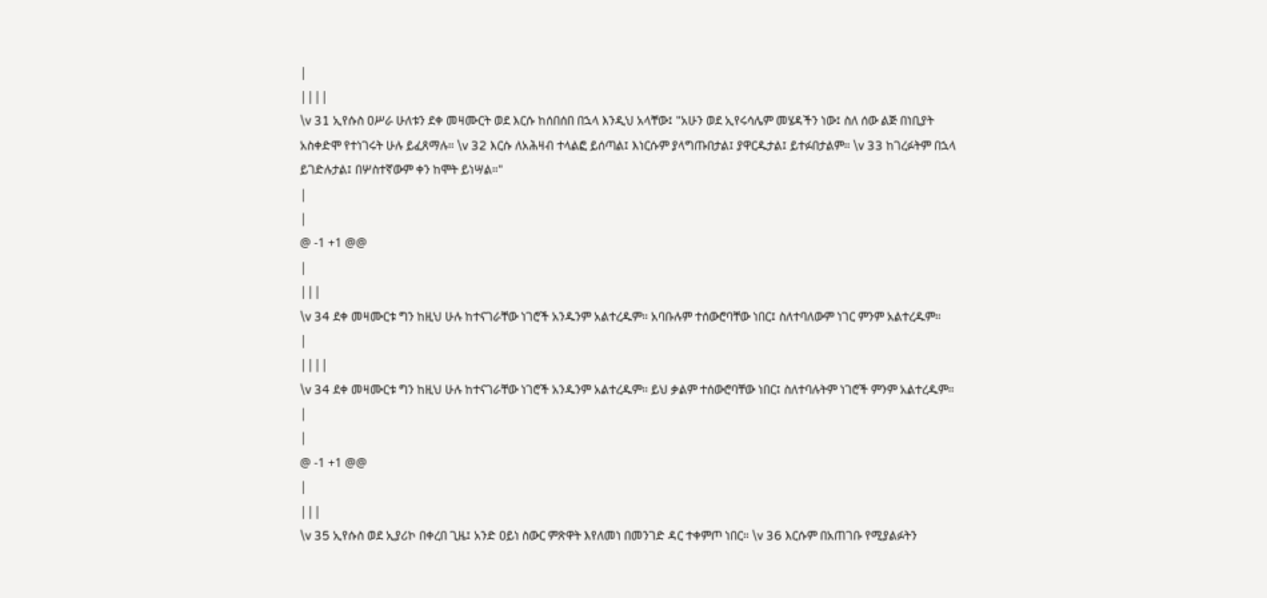|
||||
\v 31 ኢየሱስ ዐሥራ ሁለቱን ደቀ መዛሙርት ወደ እርሱ ከሰበሰበ በኋላ እንዲህ አላቸው፤ "አሁን ወደ ኢየሩሳሌም መሄዳችን ነው፤ ስለ ሰው ልጅ በነቢያት አስቀድሞ የተነገሩት ሁሉ ይፈጸማሉ። \v 32 እርሱ ለአሕዛብ ተላልፎ ይሰጣል፤ እነርሱም ያላግጡበታል፤ ያዋርዱታል፤ ይተፉበታልም። \v 33 ከገረፉትም በኋላ ይገድሉታል፤ በሦስተኛውም ቀን ከሞት ይነሣል።"
|
|
@ -1 +1 @@
|
|||
\v 34 ደቀ መዛሙርቱ ግን ከዚህ ሁሉ ከተናገራቸው ነገሮች አንዱንም አልተረዱም። አባቡሉም ተሰውሮባቸው ነበር፤ ስለተባለውም ነገር ምንም አልተረዱም።
|
||||
\v 34 ደቀ መዛሙርቱ ግን ከዚህ ሁሉ ከተናገራቸው ነገሮች አንዱንም አልተረዱም። ይህ ቃልም ተሰውሮባቸው ነበር፤ ስለተባሉትም ነገሮች ምንም አልተረዱም።
|
|
@ -1 +1 @@
|
|||
\v 35 ኢየሱስ ወደ ኢያሪኮ በቀረበ ጊዜ፤ አንድ ዐይነ ስውር ምጽዋት እየለመነ በመንገድ ዳር ተቀምጦ ነበር። \v 36 እርሱም በአጠገቡ የሚያልፉትን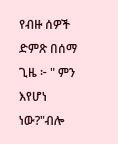የብዙ ሰዎች ድምጽ በሰማ ጊዜ ፦ " ምን እየሆነ ነው?"ብሎ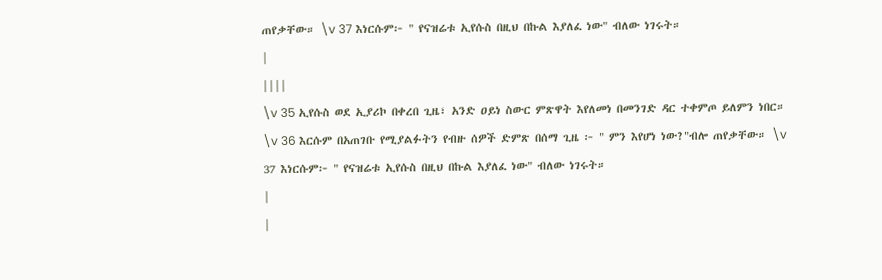ጠየቃቸው። \v 37 እነርሱም፦ " የናዝሬቱ ኢየሱስ በዚህ በኩል እያለፈ ነው" ብለው ነገሩት።
|
||||
\v 35 ኢየሱስ ወደ ኢያሪኮ በቀረበ ጊዜ፣ አንድ ዐይነ ስውር ምጽዋት እየለመነ በመንገድ ዳር ተቀምጦ ይለምን ነበር። \v 36 እርሱም በአጠገቡ የሚያልፉትን የብዙ ሰዎች ድምጽ በሰማ ጊዜ ፦ " ምን እየሆነ ነው?"ብሎ ጠየቃቸው። \v 37 እነርሱም፦ " የናዝሬቱ ኢየሱስ በዚህ በኩል እያለፈ ነው" ብለው ነገሩት።
|
|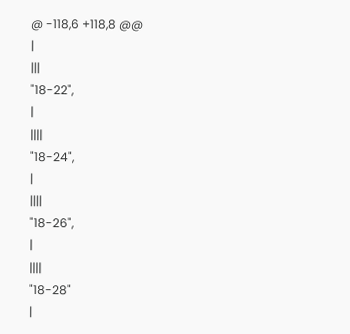@ -118,6 +118,8 @@
|
|||
"18-22",
|
||||
"18-24",
|
||||
"18-26",
|
||||
"18-28"
|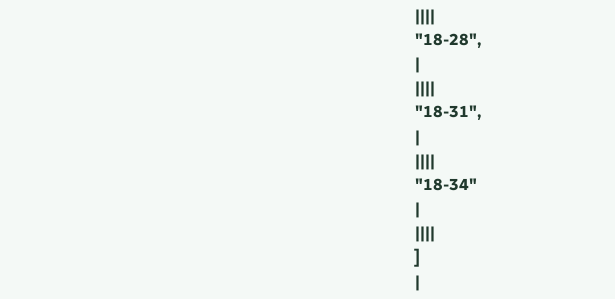||||
"18-28",
|
||||
"18-31",
|
||||
"18-34"
|
||||
]
|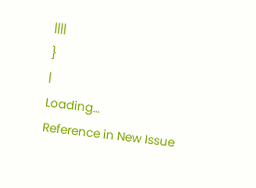||||
}
|
Loading…
Reference in New Issue